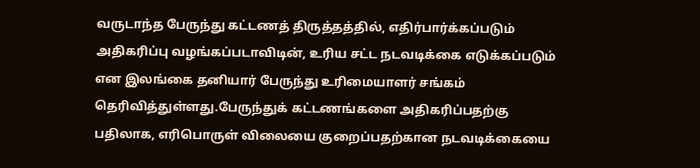வருடாந்த பேருந்து கட்டணத் திருத்தத்தில், எதிர்பார்க்கப்படும் அதிகரிப்பு வழங்கப்படாவிடின், உரிய சட்ட நடவடிக்கை எடுக்கப்படும் என இலங்கை தனியார் பேருந்து உரிமையாளர் சங்கம் தெரிவித்துள்ளது.பேருந்துக் கட்டணங்களை அதிகரிப்பதற்கு பதிலாக, எரிபொருள் விலையை குறைப்பதற்கான நடவடிக்கையை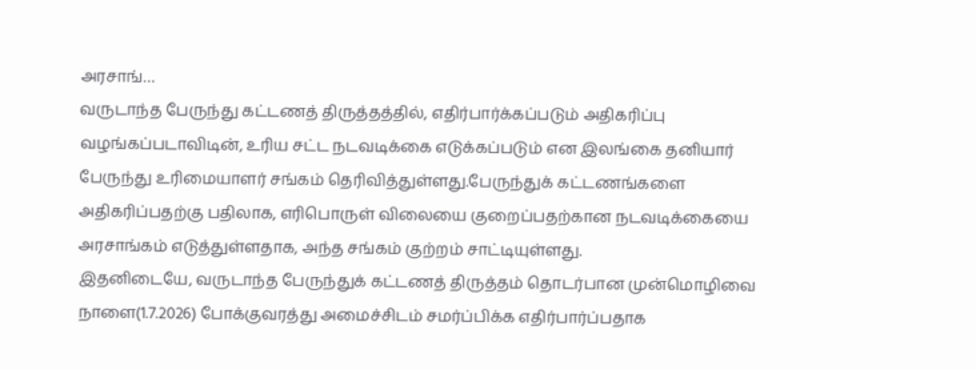அரசாங்…
வருடாந்த பேருந்து கட்டணத் திருத்தத்தில், எதிர்பார்க்கப்படும் அதிகரிப்பு வழங்கப்படாவிடின், உரிய சட்ட நடவடிக்கை எடுக்கப்படும் என இலங்கை தனியார் பேருந்து உரிமையாளர் சங்கம் தெரிவித்துள்ளது.பேருந்துக் கட்டணங்களை அதிகரிப்பதற்கு பதிலாக, எரிபொருள் விலையை குறைப்பதற்கான நடவடிக்கையை அரசாங்கம் எடுத்துள்ளதாக, அந்த சங்கம் குற்றம் சாட்டியுள்ளது.
இதனிடையே, வருடாந்த பேருந்துக் கட்டணத் திருத்தம் தொடர்பான முன்மொழிவை நாளை(1.7.2026) போக்குவரத்து அமைச்சிடம் சமர்ப்பிக்க எதிர்பார்ப்பதாக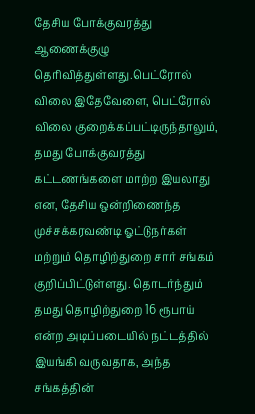தேசிய போக்குவரத்து ஆணைக்குழு தெரிவித்துள்ளது.பெட்ரோல் விலை இதேவேளை, பெட்ரோல் விலை குறைக்கப்பட்டிருந்தாலும், தமது போக்குவரத்து கட்டணங்களை மாற்ற இயலாது என, தேசிய ஒன்றிணைந்த முச்சக்கரவண்டி ஓட்டுநர்கள் மற்றும் தொழிற்துறை சார் சங்கம் குறிப்பிட்டுள்ளது. தொடர்ந்தும் தமது தொழிற்துறை 16 ரூபாய் என்ற அடிப்படையில் நட்டத்தில் இயங்கி வருவதாக, அந்த சங்கத்தின்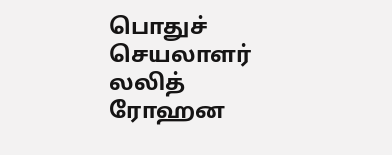பொதுச் செயலாளர் லலித் ரோஹன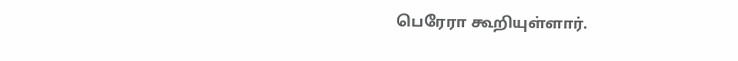பெரேரா கூறியுள்ளார்.